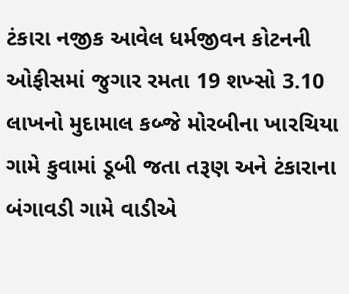ટંકારા નજીક આવેલ ધર્મજીવન કોટનની ઓફીસમાં જુગાર રમતા 19 શખ્સો 3.10 લાખનો મુદામાલ કબ્જે મોરબીના ખારચિયા ગામે કુવામાં ડૂબી જતા તરૂણ અને ટંકારાના બંગાવડી ગામે વાડીએ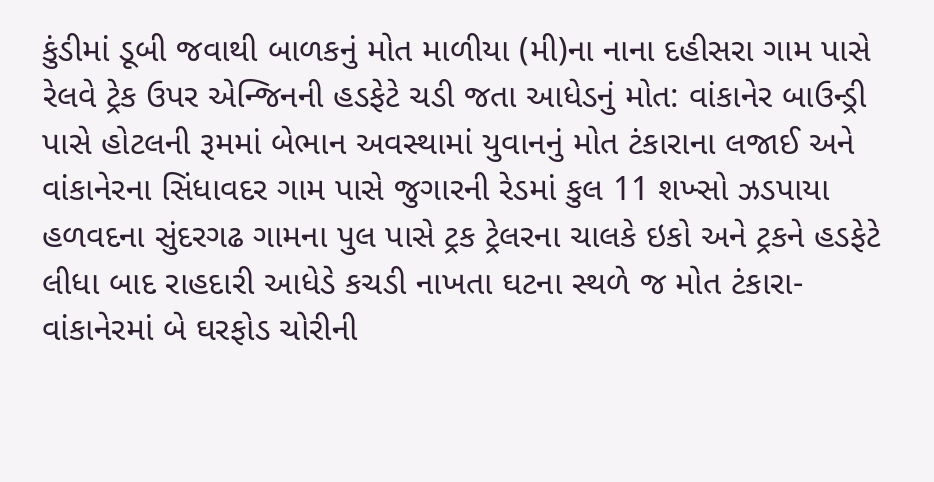કુંડીમાં ડૂબી જવાથી બાળકનું મોત માળીયા (મી)ના નાના દહીસરા ગામ પાસે રેલવે ટ્રેક ઉપર એન્જિનની હડફેટે ચડી જતા આધેડનું મોત: વાંકાનેર બાઉન્ડ્રી પાસે હોટલની રૂમમાં બેભાન અવસ્થામાં યુવાનનું મોત ટંકારાના લજાઈ અને વાંકાનેરના સિંધાવદર ગામ પાસે જુગારની રેડમાં કુલ 11 શખ્સો ઝડપાયા હળવદના સુંદરગઢ ગામના પુલ પાસે ટ્રક ટ્રેલરના ચાલકે ઇકો અને ટ્રકને હડફેટે લીધા બાદ રાહદારી આધેડે કચડી નાખતા ઘટના સ્થળે જ મોત ટંકારા-વાંકાનેરમાં બે ઘરફોડ ચોરીની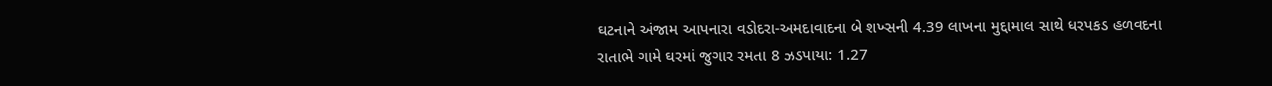ઘટનાને અંજામ આપનારા વડોદરા-અમદાવાદના બે શખ્સની 4.39 લાખના મુદ્દામાલ સાથે ધરપકડ હળવદના રાતાભે ગામે ઘરમાં જુગાર રમતા 8 ઝડપાયા: 1.27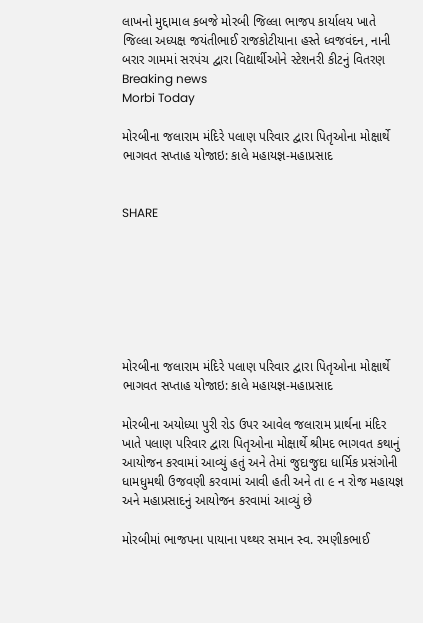લાખનો મુદ્દામાલ કબજે મોરબી જિલ્લા ભાજપ કાર્યાલય ખાતે જિલ્લા અધ્યક્ષ જયંતીભાઈ રાજકોટીયાના હસ્તે ધ્વજવંદન, નાની બરાર ગામમાં સરપંચ દ્વારા વિદ્યાર્થીઓને સ્ટેશનરી કીટનું વિતરણ
Breaking news
Morbi Today

મોરબીના જલારામ મંદિરે પલાણ પરિવાર દ્વારા પિતૃઓના મોક્ષાર્થે ભાગવત સપ્તાહ યોજાઇ: કાલે મહાયજ્ઞ-મહાપ્રસાદ


SHARE







મોરબીના જલારામ મંદિરે પલાણ પરિવાર દ્વારા પિતૃઓના મોક્ષાર્થે ભાગવત સપ્તાહ યોજાઇ: કાલે મહાયજ્ઞ-મહાપ્રસાદ

મોરબીના અયોધ્યા પુરી રોડ ઉપર આવેલ જલારામ પ્રાર્થના મંદિર ખાતે પલાણ પરિવાર દ્વારા પિતૃઓના મોક્ષાર્થે શ્રીમદ ભાગવત કથાનું આયોજન કરવામાં આવ્યું હતું અને તેમાં જુદાજુદા ધાર્મિક પ્રસંગોની ધામધુમથી ઉજવણી કરવામાં આવી હતી અને તા ૯ ન રોજ મહાયજ્ઞ અને મહાપ્રસાદનું આયોજન કરવામાં આવ્યું છે

મોરબીમાં ભાજપના પાયાના પથ્થર સમાન સ્વ. રમણીકભાઈ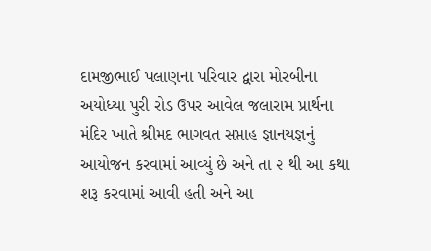દામજીભાઈ પલાણના પરિવાર દ્વારા મોરબીના અયોધ્યા પુરી રોડ ઉપર આવેલ જલારામ પ્રાર્થના મંદિર ખાતે શ્રીમદ ભાગવત સપ્તાહ જ્ઞાનયજ્ઞનું આયોજન કરવામાં આવ્યું છે અને તા ૨ થી આ કથા શરૂ કરવામાં આવી હતી અને આ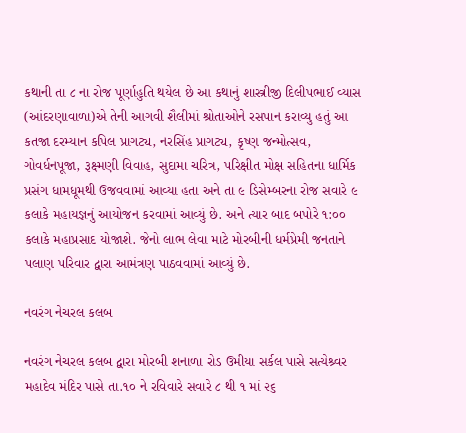કથાની તા ૮ ના રોજ પૂર્ણાહુતિ થયેલ છે આ કથાનું શાસ્ત્રીજી દિલીપભાઈ વ્યાસ (આંદરણાવાળા)એ તેની આગવી શૈલીમાં શ્રોતાઓને રસપાન કરાવ્યુ હતું આ કતજા દરમ્યાન કપિલ પ્રાગટ્ય, નરસિંહ પ્રાગટ્ય, કૃષ્ણ જન્મોત્સવ, ગોવર્ધનપૂજા, રૂક્ષ્મણી વિવાહ, સુદામા ચરિત્ર, પરિક્ષીત મોક્ષ સહિતના ધાર્મિક પ્રસંગ ધામધૂમથી ઉજવવામાં આવ્યા હતા અને તા ૯ ડિસેમ્બરના રોજ સવારે ૯ કલાકે મહાયજ્ઞનું આયોજન કરવામાં આવ્યું છે. અને ત્યાર બાદ બપોરે ૧:૦૦ કલાકે મહાપ્રસાદ યોજાશે. જેનો લાભ લેવા માટે મોરબીની ધર્મપ્રેમી જનતાને પલાણ પરિવાર દ્વારા આમંત્રણ પાઠવવામાં આવ્યું છે.

નવરંગ નેચરલ કલબ

નવરંગ નેચરલ કલબ દ્વારા મોરબી શનાળા રોડ ઉમીયા સર્કલ પાસે સત્યેશ્ર્વર મહાદેવ મંદિર પાસે તા.૧૦ ને રવિવારે સવારે ૮ થી ૧ માં ૨૬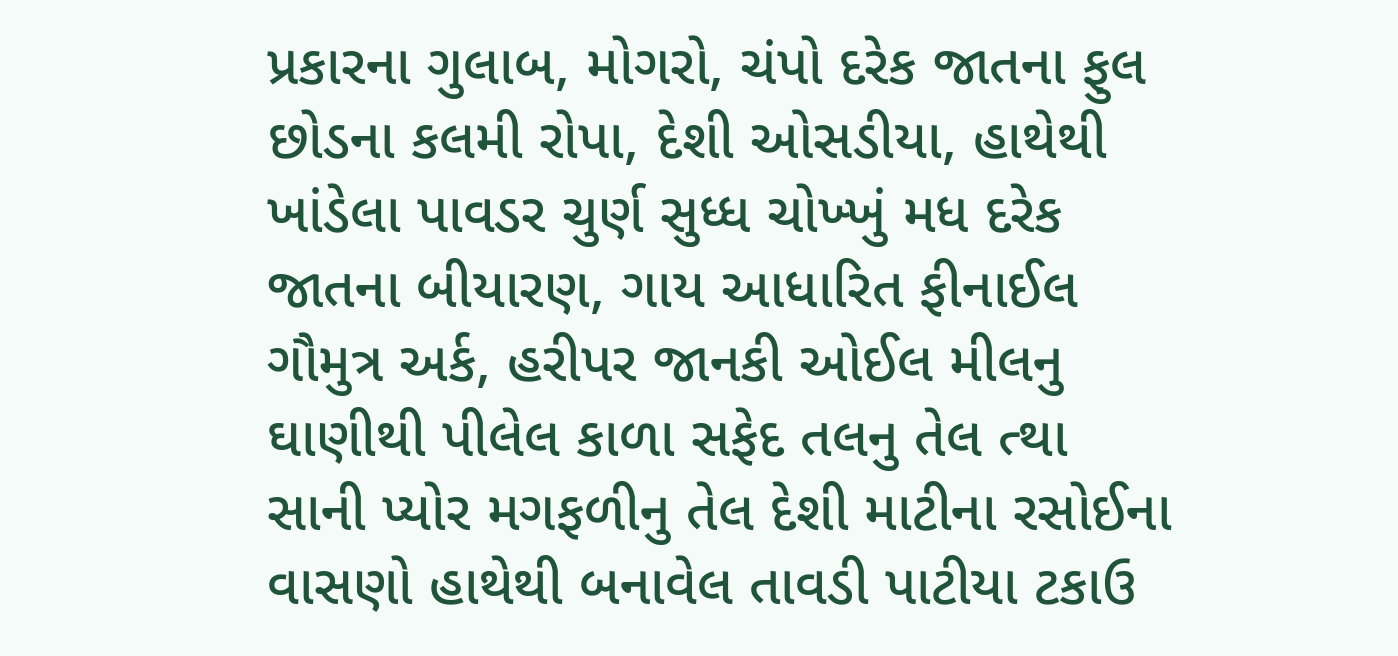પ્રકારના ગુલાબ, મોગરો, ચંપો દરેક જાતના ફુલ છોડના કલમી રોપા, દેશી ઓસડીયા, હાથેથી ખાંડેલા પાવડર ચુર્ણ સુધ્ધ ચોખ્ખું મધ દરેક જાતના બીયારણ, ગાય આધારિત ફીનાઈલ ગૌમુત્ર અર્ક, હરીપર જાનકી ઓઈલ મીલનુ ઘાણીથી પીલેલ કાળા સફેદ તલનુ તેલ ત્થા સાની પ્યોર મગફળીનુ તેલ દેશી માટીના રસોઈના વાસણો હાથેથી બનાવેલ તાવડી પાટીયા ટકાઉ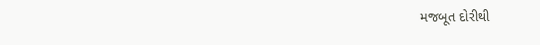મજબૂત દોરીથી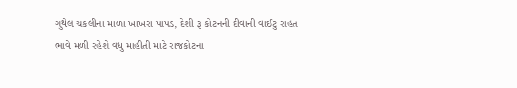ગુથેલ ચકલીના માળા ખાખરા પાપડ, દેશી રૂ કોટનની દીવાની વાઈટુ રાહત ભાવે મળી રહેશે વધુ માહીતી માટે રાજકોટના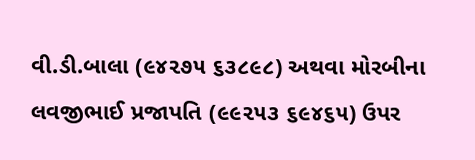વી.ડી.બાલા (૯૪૨૭૫ ૬૩૮૯૮) અથવા મોરબીના લવજીભાઈ પ્રજાપતિ (૯૯૨૫૩ ૬૯૪૬૫) ઉપર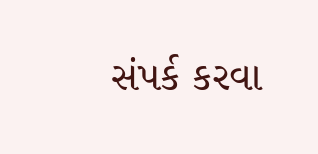સંપર્ક કરવા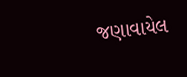જણાવાયેલ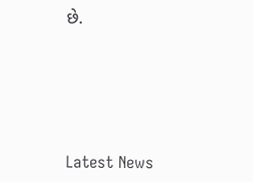છે.






Latest News